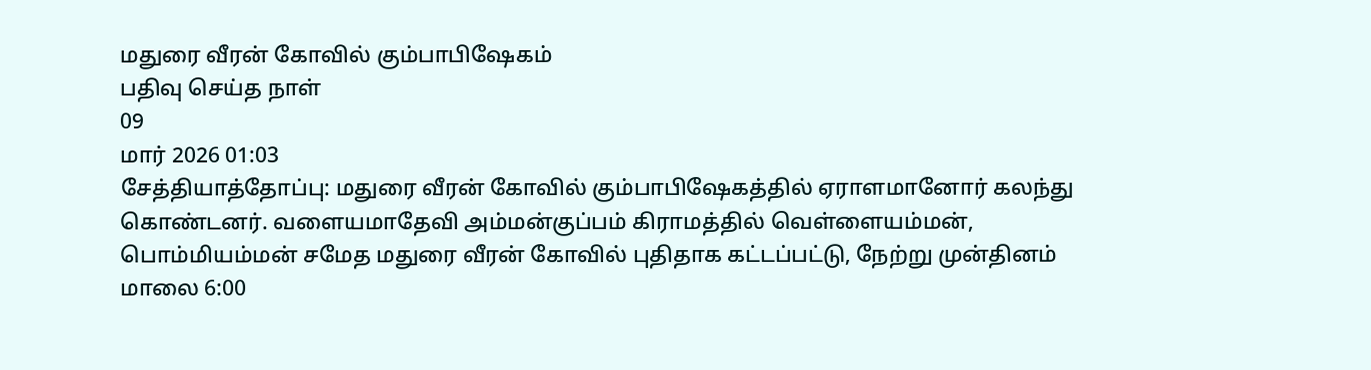மதுரை வீரன் கோவில் கும்பாபிஷேகம்
பதிவு செய்த நாள்
09
மார் 2026 01:03
சேத்தியாத்தோப்பு: மதுரை வீரன் கோவில் கும்பாபிஷேகத்தில் ஏராளமானோர் கலந்து கொண்டனர். வளையமாதேவி அம்மன்குப்பம் கிராமத்தில் வெள்ளையம்மன், பொம்மியம்மன் சமேத மதுரை வீரன் கோவில் புதிதாக கட்டப்பட்டு, நேற்று முன்தினம் மாலை 6:00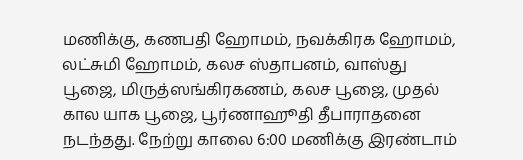மணிக்கு, கணபதி ஹோமம், நவக்கிரக ஹோமம், லட்சுமி ஹோமம், கலச ஸ்தாபனம், வாஸ்து பூஜை, மிருத்ஸங்கிரகணம், கலச பூஜை, முதல் கால யாக பூஜை, பூர்ணாஹூதி தீபாராதனை நடந்தது. நேற்று காலை 6:00 மணிக்கு இரண்டாம்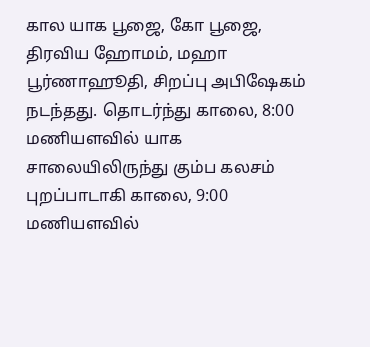கால யாக பூஜை, கோ பூஜை, திரவிய ஹோமம், மஹா பூர்ணாஹூதி, சிறப்பு அபிஷேகம் நடந்தது. தொடர்ந்து காலை, 8:00 மணியளவில் யாக சாலையிலிருந்து கும்ப கலசம் புறப்பாடாகி காலை, 9:00 மணியளவில்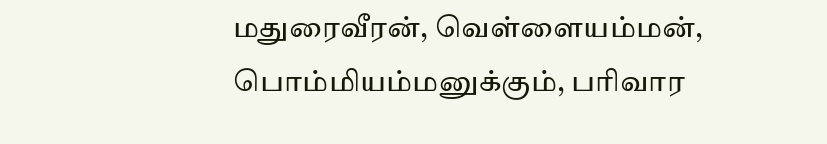மதுரைவீரன், வெள்ளையம்மன், பொம்மியம்மனுக்கும், பரிவார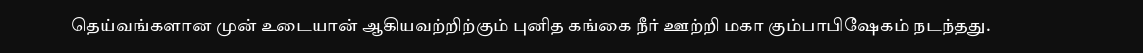தெய்வங்களான முன் உடையான் ஆகியவற்றிற்கும் புனித கங்கை நீர் ஊற்றி மகா கும்பாபிஷேகம் நடந்தது.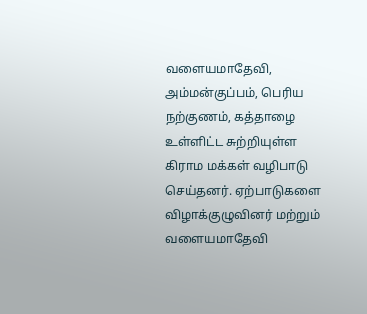வளையமாதேவி, அம்மன்குப்பம், பெரிய நற்குணம், கத்தாழை உள்ளிட்ட சுற்றியுள்ள கிராம மக்கள் வழிபாடு செய்தனர். ஏற்பாடுகளை விழாக்குழுவினர் மற்றும் வளையமாதேவி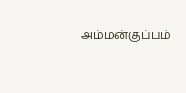அம்மன்குப்பம்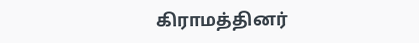கிராமத்தினர்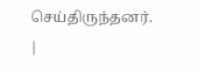செய்திருந்தனர்.
|